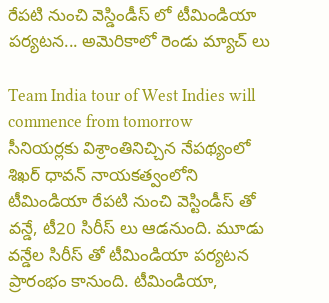రేపటి నుంచి వెస్డిండీస్ లో టీమిండియా పర్యటన... అమెరికాలో రెండు మ్యాచ్ లు

Team India tour of West Indies will commence from tomorrow
సీనియర్లకు విశ్రాంతినిచ్చిన నేపథ్యంలో శిఖర్ ధావన్ నాయకత్వంలోని టీమిండియా రేపటి నుంచి వెస్టిండీస్ తో వన్డే, టీ20 సిరీస్ లు ఆడనుంది. మూడు వన్డేల సిరీస్ తో టీమిండియా పర్యటన ప్రారంభం కానుంది. టీమిండియా,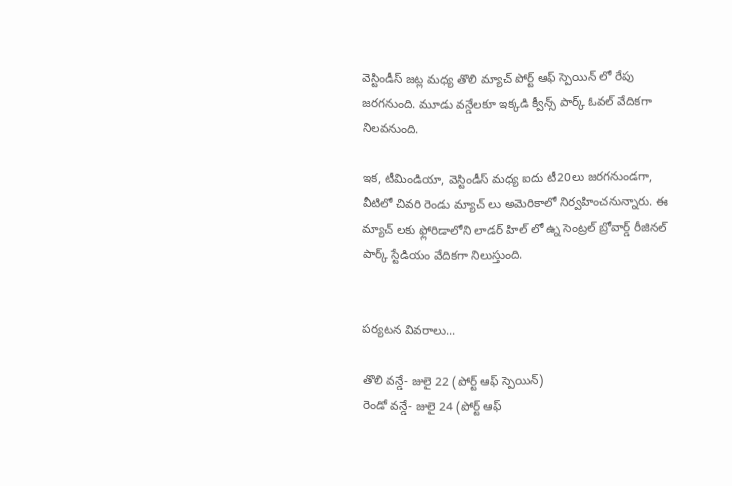వెస్టిండీస్ జట్ల మధ్య తొలి మ్యాచ్ పోర్ట్ ఆఫ్ స్పెయిన్ లో రేపు జరగనుంది. మూడు వన్డేలకూ ఇక్కడి క్వీన్స్ పార్క్ ఓవల్ వేదికగా నిలవనుంది.

ఇక, టీమిండియా, వెస్టిండీస్ మధ్య ఐదు టీ20లు జరగనుండగా, వీటిలో చివరి రెండు మ్యాచ్ లు అమెరికాలో నిర్వహించనున్నారు. ఈ మ్యాచ్ లకు ఫ్లోరిడాలోని లాడర్ హిల్ లో ఉ్న సెంట్రల్ బ్రోవార్డ్ రీజినల్ పార్క్ స్టేడియం వేదికగా నిలుస్తుంది.


పర్యటన వివరాలు...

తొలి వన్డే- జులై 22 (పోర్ట్ ఆఫ్ స్పెయిన్)
రెండో వన్డే- జులై 24 (పోర్ట్ ఆఫ్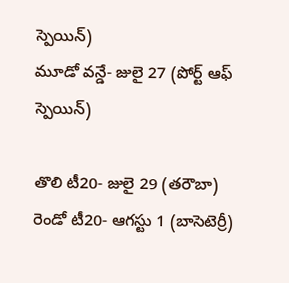స్పెయిన్)
మూడో వన్డే- జులై 27 (పోర్ట్ ఆఫ్ స్పెయిన్)

తొలి టీ20- జులై 29 (తరౌబా)
రెండో టీ20- ఆగస్టు 1 (బాసెటెర్రీ)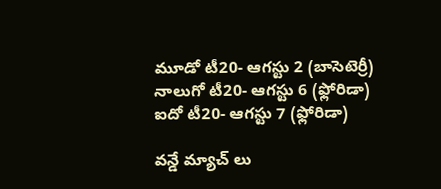మూడో టీ20- ఆగస్టు 2 (బాసెటెర్రీ)
నాలుగో టీ20- ఆగస్టు 6 (ఫ్లోరిడా)
ఐదో టీ20- ఆగస్టు 7 (ఫ్లోరిడా)

వన్డే మ్యాచ్ లు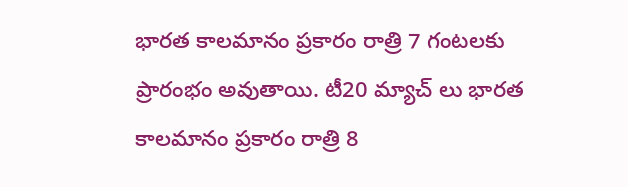భారత కాలమానం ప్రకారం రాత్రి 7 గంటలకు ప్రారంభం అవుతాయి. టీ20 మ్యాచ్ లు భారత కాలమానం ప్రకారం రాత్రి 8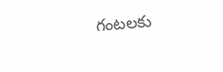గంటలకు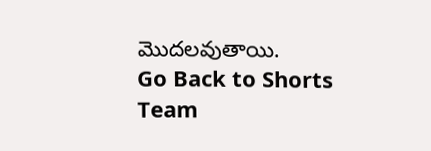మొదలవుతాయి.
Go Back to Shorts
Team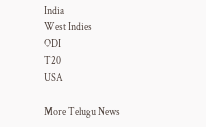India
West Indies
ODI
T20
USA

More Telugu News